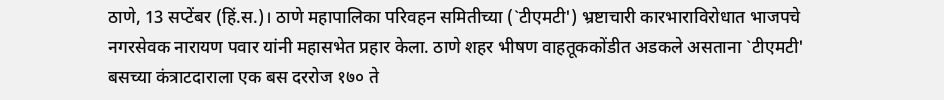ठाणे, 13 सप्टेंबर (हिं.स.)। ठाणे महापालिका परिवहन समितीच्या (`टीएमटी') भ्रष्टाचारी कारभाराविरोधात भाजपचे नगरसेवक नारायण पवार यांनी महासभेत प्रहार केला. ठाणे शहर भीषण वाहतूककोंडीत अडकले असताना `टीएमटी' बसच्या कंत्राटदाराला एक बस दररोज १७० ते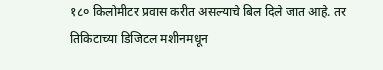१८० किलोमीटर प्रवास करीत असल्याचे बिल दिले जात आहे. तर तिकिटाच्या डिजिटल मशीनमधून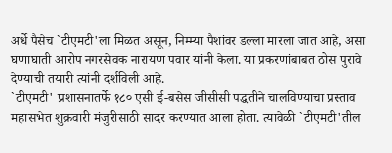अर्धे पैसेच `टीएमटी'ला मिळत असून, निम्म्या पैशांवर डल्ला मारला जात आहे, असा घणाघाती आरोप नगरसेवक नारायण पवार यांनी केला. या प्रकरणांबाबत ठोस पुरावे देण्याची तयारी त्यांनी दर्शविली आहे.
`टीएमटी' प्रशासनातर्फे १८० एसी ई-बसेस जीसीसी पद्धतीने चालविण्याचा प्रस्ताव महासभेत शुक्रवारी मंजुरीसाठी सादर करण्यात आला होता. त्यावेळी `टीएमटी'तील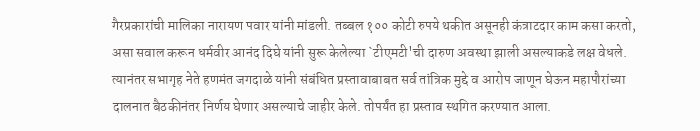गैरप्रकारांची मालिका नारायण पवार यांनी मांडली. तब्बल १०० कोटी रुपये थकीत असूनही कंत्राटदार काम कसा करतो, असा सवाल करून धर्मवीर आनंद दिघे यांनी सुरू केलेल्या `टीएमटी'ची दारुण अवस्था झाली असल्याकडे लक्ष वेधले. त्यानंतर सभागृह नेते हणमंत जगदाळे यांनी संबंधित प्रस्तावाबाबत सर्व तांत्रिक मुद्दे व आरोप जाणून घेऊन महापौरांच्या दालनात बैठकीनंतर निर्णय घेणार असल्याचे जाहीर केले. तोपर्यंत हा प्रस्ताव स्थगित करण्यात आला.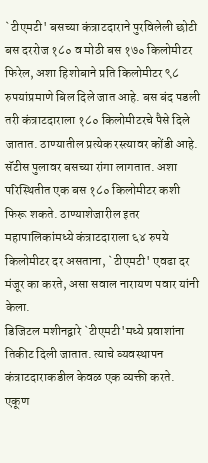`टीएमटी' बसच्या कंत्राटदाराने पुरविलेली छोटी बस दररोज १८० व मोठी बस १७० किलोमीटर फिरेल, अशा हिशोबाने प्रति किलोमीटर ९८ रुपयांप्रमाणे बिल दिले जात आहे. बस बंद पडली तरी कंत्राटदाराला १८० किलोमीटरचे पैसे दिले जातात. ठाण्यातील प्रत्येक रस्त्यावर कोंडी आहे. सॅटीस पुलावर बसच्या रांगा लागतात. अशा परिस्थितीत एक बस १८० किलोमीटर कशी फिरू शकते. ठाण्याशेजारील इतर महापालिकांमध्ये कंत्राटदाराला ६४ रुपये किलोमीटर दर असताना, `टीएमटी' एवढा दर मंजूर का करते, असा सवाल नारायण पवार यांनी केला.
डिजिटल मशीनद्वारे `टीएमटी'मध्ये प्रवाशांना तिकीट दिली जातात. त्याचे व्यवस्थापन कंत्राटदाराकडील केवळ एक व्यक्ती करते. एकूण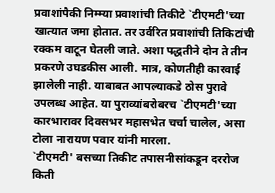प्रवाशांपैकी निम्म्या प्रवाशांची तिकीटे `टीएमटी'च्या खात्यात जमा होतात. तर उर्वरित प्रवाशांची तिकिटांची रक्कम वाटून घेतली जाते. अशा पद्धतीने दोन ते तीन प्रकरणे उघडकीस आली. मात्र, कोणतीही कारवाई झालेली नाही. याबाबत आपल्याकडे ठोस पुरावे उपलब्ध आहेत. या पुराव्यांबरोबरच `टीएमटी'च्या कारभारावर दिवसभर महासभेत चर्चा चालेल, असा टोला नारायण पवार यांनी मारला.
`टीएमटी' बसच्या तिकीट तपासनीसांकडून दररोज किती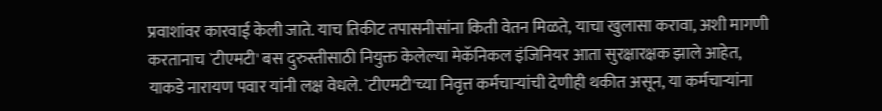प्रवाशांवर कारवाई केली जाते. याच तिकीट तपासनीसांना किती वेतन मिळते, याचा खुलासा करावा, अशी मागणी करतानाच `टीएमटी' बस दुरुस्तीसाठी नियुक्त केलेल्या मेकॅनिकल इंजिनियर आता सुरक्षारक्षक झाले आहेत, याकडे नारायण पवार यांनी लक्ष वेधले. `टीएमटी'च्या निवृत्त कर्मचाऱ्यांची देणीही थकीत असून, या कर्मचाऱ्यांना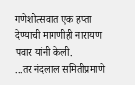गणेशोत्सवात एक हप्ता देण्याची मागणीही नारायण पवार यांनी केली.
...तर नंदलाल समितीप्रमाणे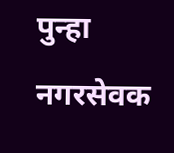पुन्हा नगरसेवक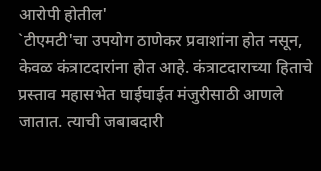आरोपी होतील'
`टीएमटी'चा उपयोग ठाणेकर प्रवाशांना होत नसून, केवळ कंत्राटदारांना होत आहे. कंत्राटदाराच्या हिताचे प्रस्ताव महासभेत घाईघाईत मंजुरीसाठी आणले जातात. त्याची जबाबदारी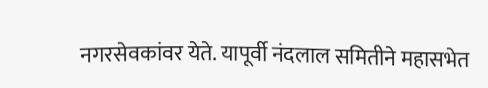नगरसेवकांवर येते. यापूर्वी नंदलाल समितीने महासभेत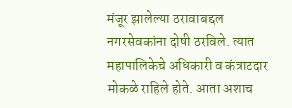मंजूर झालेल्या ठरावाबद्दल नगरसेवकांना दोषी ठरविले. त्यात महापालिकेचे अधिकारी व कंत्राटदार मोकळे राहिले होते. आता अशाच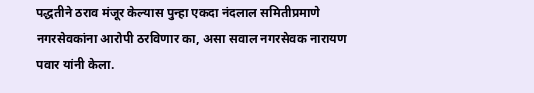पद्धतीने ठराव मंजूर केल्यास पुन्हा एकदा नंदलाल समितीप्रमाणे नगरसेवकांना आरोपी ठरविणार का, असा सवाल नगरसेवक नारायण पवार यांनी केला.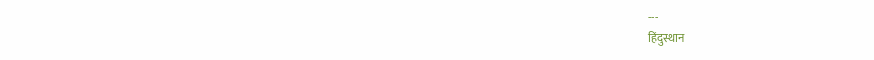---
हिंदुस्थान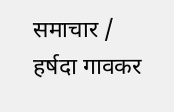समाचार / हर्षदा गावकर